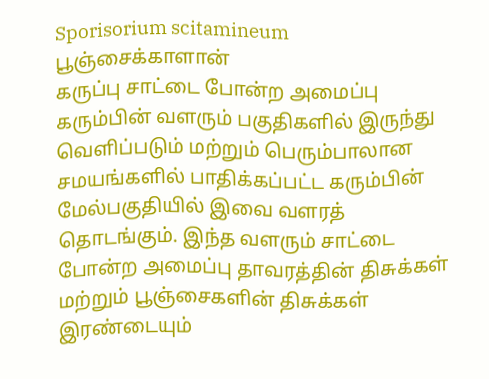Sporisorium scitamineum
பூஞ்சைக்காளான்
கருப்பு சாட்டை போன்ற அமைப்பு கரும்பின் வளரும் பகுதிகளில் இருந்து வெளிப்படும் மற்றும் பெரும்பாலான சமயங்களில் பாதிக்கப்பட்ட கரும்பின் மேல்பகுதியில் இவை வளரத் தொடங்கும். இந்த வளரும் சாட்டை போன்ற அமைப்பு தாவரத்தின் திசுக்கள் மற்றும் பூஞ்சைகளின் திசுக்கள் இரண்டையும்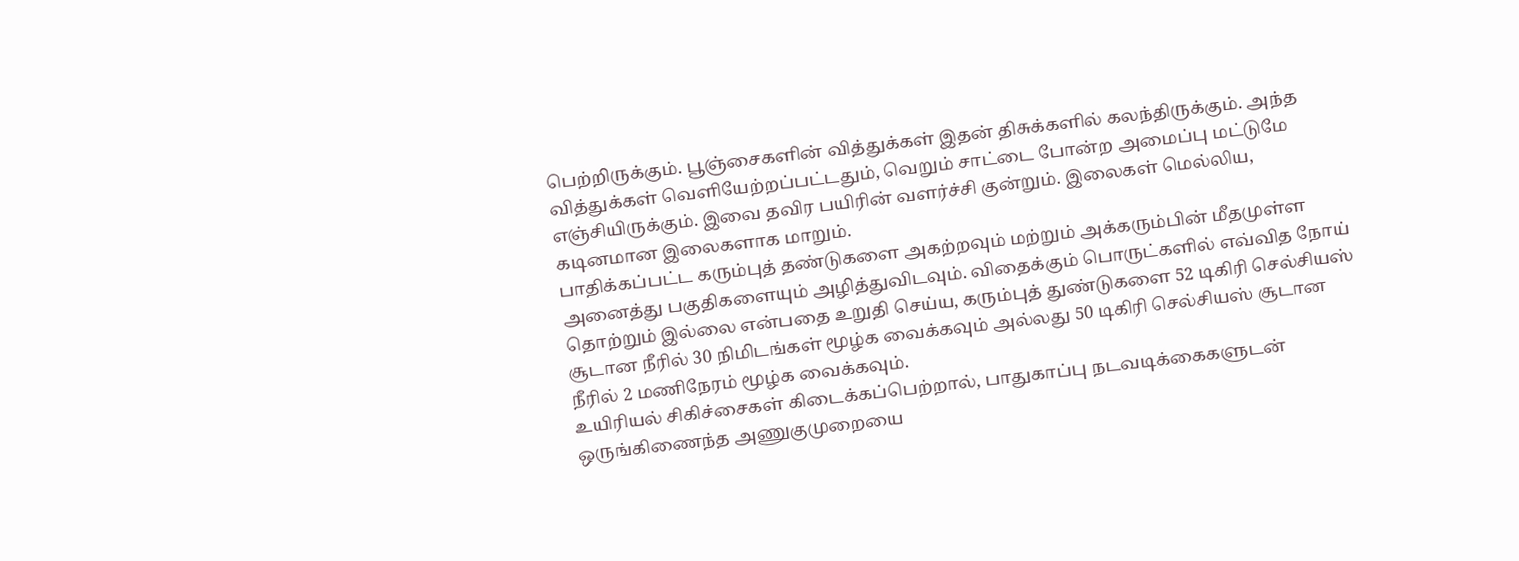பெற்றிருக்கும். பூஞ்சைகளின் வித்துக்கள் இதன் திசுக்களில் கலந்திருக்கும். அந்த வித்துக்கள் வெளியேற்றப்பட்டதும், வெறும் சாட்டை போன்ற அமைப்பு மட்டுமே எஞ்சியிருக்கும். இவை தவிர பயிரின் வளர்ச்சி குன்றும். இலைகள் மெல்லிய, கடினமான இலைகளாக மாறும்.
பாதிக்கப்பட்ட கரும்புத் தண்டுகளை அகற்றவும் மற்றும் அக்கரும்பின் மீதமுள்ள அனைத்து பகுதிகளையும் அழித்துவிடவும். விதைக்கும் பொருட்களில் எவ்வித நோய் தொற்றும் இல்லை என்பதை உறுதி செய்ய, கரும்புத் துண்டுகளை 52 டிகிரி செல்சியஸ் சூடான நீரில் 30 நிமிடங்கள் மூழ்க வைக்கவும் அல்லது 50 டிகிரி செல்சியஸ் சூடான நீரில் 2 மணிநேரம் மூழ்க வைக்கவும்.
உயிரியல் சிகிச்சைகள் கிடைக்கப்பெற்றால், பாதுகாப்பு நடவடிக்கைகளுடன் ஒருங்கிணைந்த அணுகுமுறையை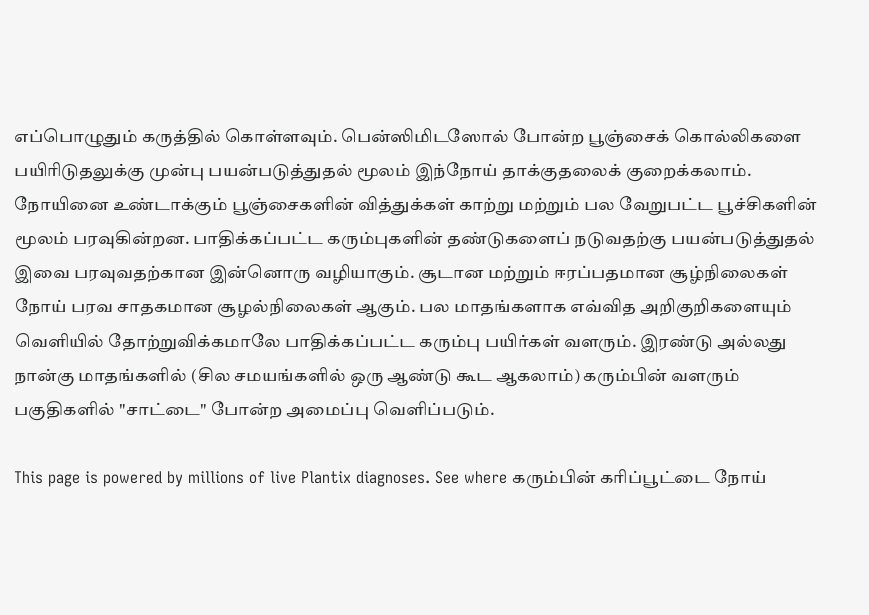எப்பொழுதும் கருத்தில் கொள்ளவும். பென்ஸிமிடஸோல் போன்ற பூஞ்சைக் கொல்லிகளை பயிரிடுதலுக்கு முன்பு பயன்படுத்துதல் மூலம் இந்நோய் தாக்குதலைக் குறைக்கலாம்.
நோயினை உண்டாக்கும் பூஞ்சைகளின் வித்துக்கள் காற்று மற்றும் பல வேறுபட்ட பூச்சிகளின் மூலம் பரவுகின்றன. பாதிக்கப்பட்ட கரும்புகளின் தண்டுகளைப் நடுவதற்கு பயன்படுத்துதல் இவை பரவுவதற்கான இன்னொரு வழியாகும். சூடான மற்றும் ஈரப்பதமான சூழ்நிலைகள் நோய் பரவ சாதகமான சூழல்நிலைகள் ஆகும். பல மாதங்களாக எவ்வித அறிகுறிகளையும் வெளியில் தோற்றுவிக்கமாலே பாதிக்கப்பட்ட கரும்பு பயிர்கள் வளரும். இரண்டு அல்லது நான்கு மாதங்களில் (சில சமயங்களில் ஒரு ஆண்டு கூட ஆகலாம்) கரும்பின் வளரும் பகுதிகளில் "சாட்டை" போன்ற அமைப்பு வெளிப்படும்.

This page is powered by millions of live Plantix diagnoses. See where கரும்பின் கரிப்பூட்டை நோய்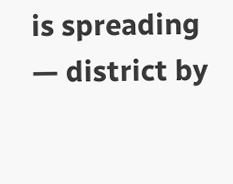is spreading — district by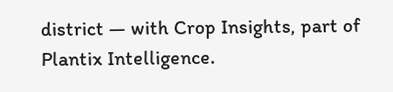district — with Crop Insights, part of Plantix Intelligence.